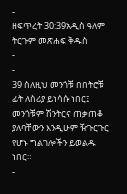-
ዘፍጥረት 30:39አዲስ ዓለም ትርጉም መጽሐፍ ቅዱስ
-
-
39 ስለዚህ መንጎቹ በበትሮቹ ፊት ለስሪያ ይነሳሱ ነበር፤ መንጎቹም ሽንትርና ጠቃጠቆ ያለባቸውን እንዲሁም ዥጉርጉር የሆኑ ግልገሎችን ይወልዱ ነበር።
-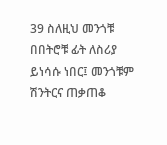39 ስለዚህ መንጎቹ በበትሮቹ ፊት ለስሪያ ይነሳሱ ነበር፤ መንጎቹም ሽንትርና ጠቃጠቆ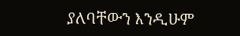ያለባቸውን እንዲሁም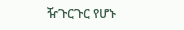ዥጉርጉር የሆኑ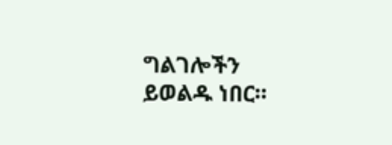ግልገሎችን ይወልዱ ነበር።